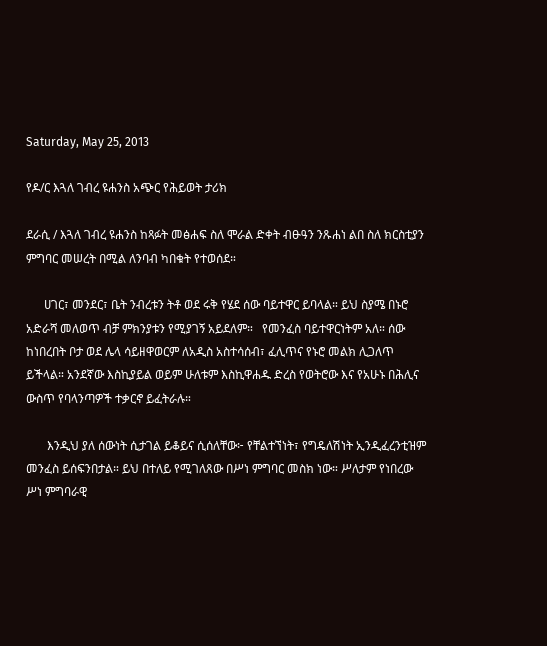Saturday, May 25, 2013

የዶ/ር እጓለ ገብረ ዩሐንስ አጭር የሕይወት ታሪክ

ደራሲ / እጓለ ገብረ ዩሐንስ ከጻፉት መፅሐፍ ስለ ሞራል ድቀት ብፁዓን ንጹሐነ ልበ ስለ ክርስቲያን ምግባር መሠረት በሚል ለንባብ ካበቁት የተወሰደ።

      ሀገር፣ መንደር፣ ቤት ንብረቱን ትቶ ወደ ሩቅ የሄደ ሰው ባይተዋር ይባላል። ይህ ስያሜ በኑሮ አድራሻ መለወጥ ብቻ ምክንያቱን የሚያገኝ አይደለም።   የመንፈስ ባይተዋርነትም አለ። ሰው ከነበረበት ቦታ ወደ ሌላ ሳይዘዋወርም ለአዲስ አስተሳሰብ፣ ፈሊጥና የኑሮ መልክ ሊጋለጥ ይችላል። አንደኛው እስኪያይል ወይም ሁለቱም እስኪዋሐዱ ድረስ የወትሮው እና የአሁኑ በሕሊና ውስጥ የባላንጣዎች ተቃርኖ ይፈትራሉ።

       እንዲህ ያለ ሰውነት ሲታገል ይቆይና ሲሰለቸው፦ የቸልተኘነት፣ የግዴለሽነት ኢንዲፈረንቲዝም መንፈስ ይሰፍንበታል። ይህ በተለይ የሚገለጸው በሥነ ምግባር መስክ ነው። ሥለታም የነበረው ሥነ ምግባራዊ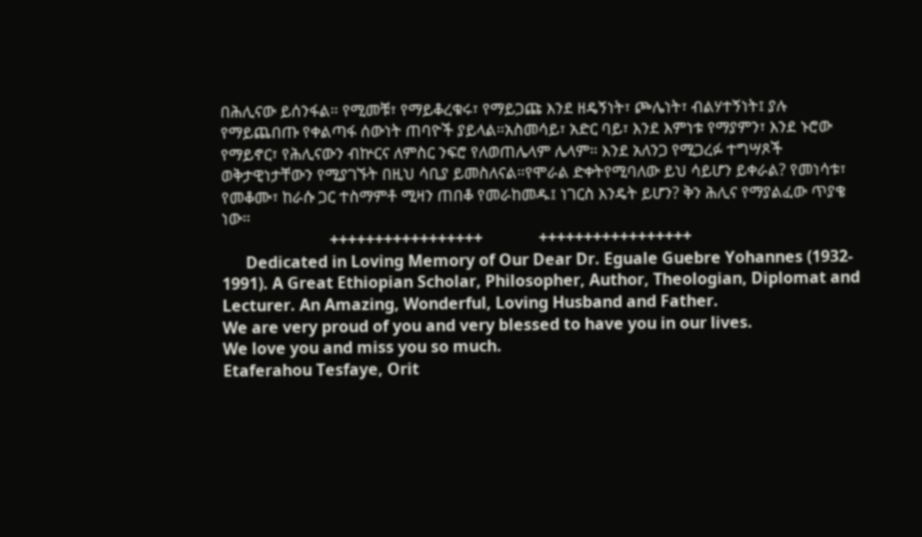በሕሊናው ይሰንፋል። የሚመቹ፣ የማይቆረቁሩ፣ የማይጋጩ እንደ ዘዴኝነት፣ ጮሌነት፣ ብልሃተኝነት፤ ያሉ የማይጨበጡ የቀልጣፋ ሰውነት ጠባዮች ያይላል።አስመሳይ፣ አድር ባይ፣ እንደ እምነቱ የማያምን፣ እንደ ኑሮው የማይኖር፣ የሕሊናውን ብኵርና ለምስር ንፍሮ የለወጠሌላም ሌላም። እንደ አለንጋ የሚጋረፉ ተግሣጾች ወቅታዊነታቸውን የሚያገኙት በዚህ ሳቢያ ይመስለናል።የሞራል ድቀትየሚባለው ይህ ሳይሆን ይቀራል? የመነሳቱ፣ የመቆሙ፣ ከራሱ ጋር ተስማምቶ ሚዛን ጠበቆ የመራከመዱ፤ ነገርስ እንዴት ይሆን? ቅን ሕሊና የማያልፈው ጥያቄ ነው።
                           +++++++++++++++++              +++++++++++++++++
      Dedicated in Loving Memory of Our Dear Dr. Eguale Guebre Yohannes (1932- 1991). A Great Ethiopian Scholar, Philosopher, Author, Theologian, Diplomat and Lecturer. An Amazing, Wonderful, Loving Husband and Father.
We are very proud of you and very blessed to have you in our lives.
We love you and miss you so much.
Etaferahou Tesfaye, Orit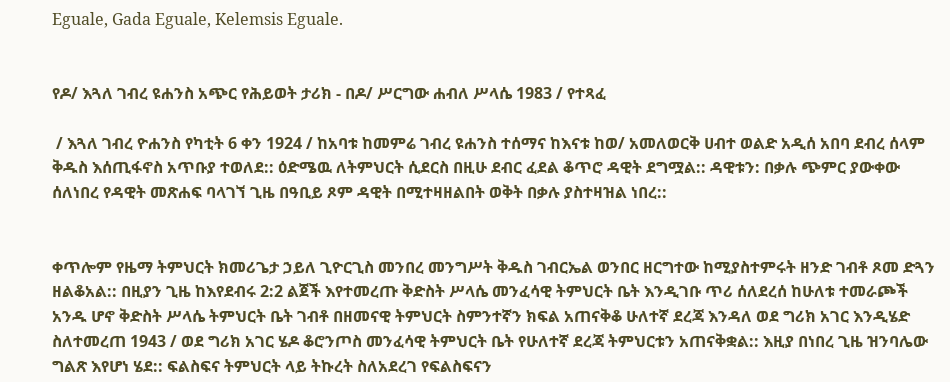Eguale, Gada Eguale, Kelemsis Eguale.


የዶ/ እጓለ ገብረ ዩሐንስ አጭር የሕይወት ታሪክ - በዶ/ ሥርግው ሐብለ ሥላሴ 1983 / የተጻፈ

 / እጓለ ገብረ ዮሐንስ የካቲት 6 ቀን 1924 / ከአባቱ ከመምሬ ገብረ ዩሐንስ ተሰማና ከእናቱ ከወ/ አመለወርቅ ሀብተ ወልድ አዲሰ አበባ ደብረ ሰላም ቅዱስ እሰጢፋኖስ አጥቡያ ተወለደ:: ዕድሜዉ ለትምህርት ሲደርስ በዚሁ ደብር ፈደል ቆጥሮ ዳዊት ደግሟል:: ዳዊቱን: በቃሉ ጭምር ያውቀው ሰለነበረ የዳዊት መጽሐፍ ባላገኘ ጊዜ በዓቢይ ጾም ዳዊት በሚተዛዘልበት ወቅት በቃሉ ያስተዛዝል ነበረ::


ቀጥሎም የዜማ ትምህርት ክመሪጌታ ኃይለ ጊዮርጊስ መንበረ መንግሥት ቅዱስ ገብርኤል ወንበር ዘርግተው ከሚያስተምሩት ዘንድ ገብቶ ጾመ ድጓን ዘልቆአል:: በዚያን ጊዜ ከእየደብሩ 2:2 ልጀች እየተመረጡ ቅድስት ሥላሴ መንፈሳዊ ትምህርት ቤት እንዲገቡ ጥሪ ሰለደረሰ ከሁለቱ ተመራጮች አንዱ ሆኖ ቅድስት ሥላሴ ትምህርት ቤት ገብቶ በዘመናዊ ትምህርት ስምንተኛን ክፍል አጠናቅቆ ሁለተኛ ደረጃ እንዳለ ወደ ግሪክ አገር እንዲሄድ ስለተመረጠ 1943 / ወደ ግሪክ አገር ሄዶ ቆሮንጦስ መንፈሳዊ ትምህርት ቤት የሁለተኛ ደረጃ ትምህርቱን አጠናቅቋል:: እዚያ በነበረ ጊዜ ዝንባሌው ግልጽ እየሆነ ሄደ:: ፍልስፍና ትምህርት ላይ ትኩረት ስለአደረገ የፍልስፍናን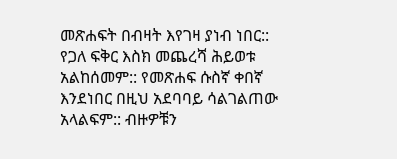መጽሐፍት በብዛት እየገዛ ያነብ ነበር:: የጋለ ፍቅር እስክ መጨረሻ ሕይወቱ አልከሰመም:: የመጽሐፍ ሱስኛ ቀበኛ እንደነበር በዚህ አደባባይ ሳልገልጠው አላልፍም:: ብዙዎቹን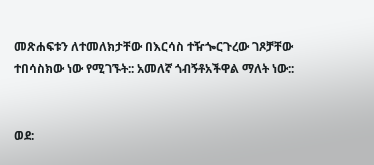መጽሐፍቱን ለተመለክታቸው በእርሳስ ተዥጐርጉረው ገጾቻቸው ተበሳስክው ነው የሚገኙት:: አመለኛ ጎብኝቶአችዋል ማለት ነው::


ወደ: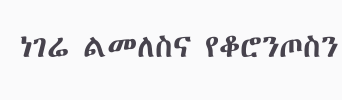ነገሬ ልመለስና የቆሮንጦስን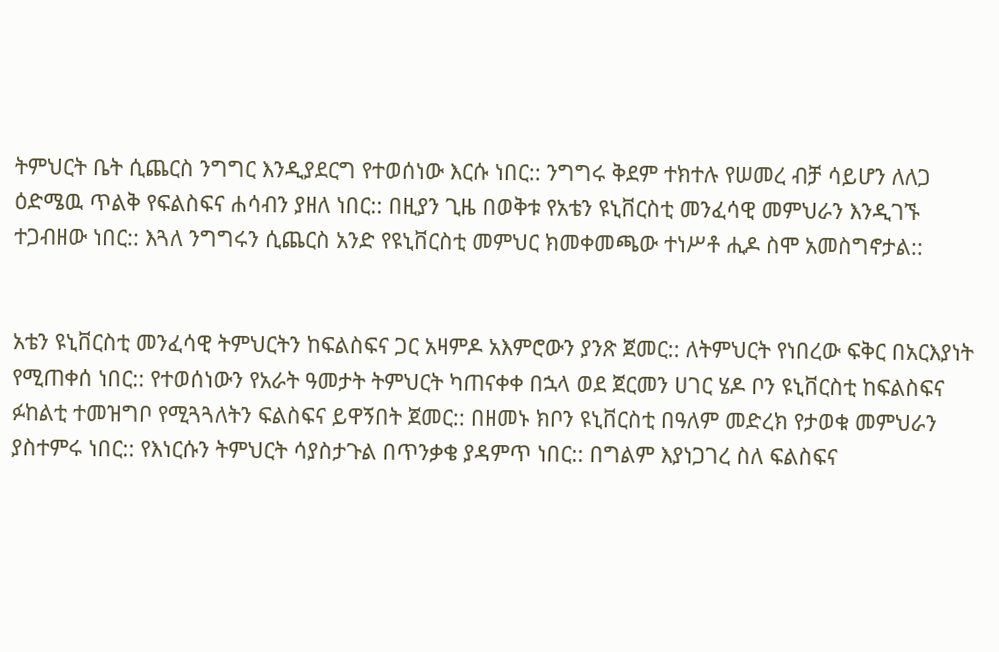ትምህርት ቤት ሲጨርስ ንግግር እንዲያደርግ የተወሰነው እርሱ ነበር:: ንግግሩ ቅደም ተክተሉ የሠመረ ብቻ ሳይሆን ለለጋ ዕድሜዉ ጥልቅ የፍልስፍና ሐሳብን ያዘለ ነበር:: በዚያን ጊዜ በወቅቱ የአቴን ዩኒቨርስቲ መንፈሳዊ መምህራን እንዲገኙ ተጋብዘው ነበር:: እጓለ ንግግሩን ሲጨርስ አንድ የዩኒቨርስቲ መምህር ክመቀመጫው ተነሥቶ ሒዶ ስሞ አመስግኖታል::


አቴን ዩኒቨርስቲ መንፈሳዊ ትምህርትን ከፍልስፍና ጋር አዛምዶ አእምሮውን ያንጽ ጀመር:: ለትምህርት የነበረው ፍቅር በአርእያነት የሚጠቀሰ ነበር:: የተወሰነውን የአራት ዓመታት ትምህርት ካጠናቀቀ በኋላ ወደ ጀርመን ሀገር ሄዶ ቦን ዩኒቨርስቲ ከፍልስፍና ፉከልቲ ተመዝግቦ የሚጓጓለትን ፍልስፍና ይዋኝበት ጀመር:: በዘመኑ ክቦን ዩኒቨርስቲ በዓለም መድረክ የታወቁ መምህራን ያስተምሩ ነበር:: የእነርሱን ትምህርት ሳያስታጉል በጥንቃቄ ያዳምጥ ነበር:: በግልም እያነጋገረ ስለ ፍልስፍና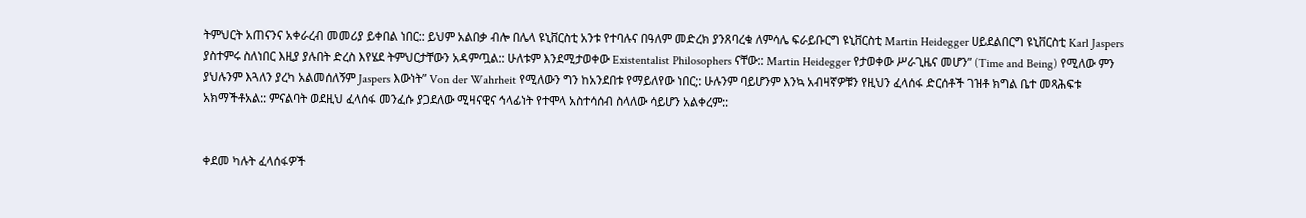ትምህርት አጠናንና አቀራረብ መመሪያ ይቀበል ነበር:: ይህም አልበቃ ብሎ በሌላ ዩኒቨርስቲ አንቱ የተባሉና በዓለም መድረክ ያንጸባረቁ ለምሳሌ ፍራይቡርግ ዩኒቨርስቲ Martin Heidegger ሀይደልበርግ ዩኒቨርስቲ Karl Jaspers ያስተምሩ ስለነበር እዚያ ያሉበት ድረስ እየሄደ ትምህርታቸውን አዳምጧል:: ሁለቱም እንደሚታወቀው Existentalist Philosophers ናቸው:: Martin Heidegger የታወቀው ሥራጊዜና መሆን” (Time and Being) የሚለው ምን ያህሉንም እጓለን ያረካ አልመሰለኝም Jaspers እውነት” Von der Wahrheit የሚለውን ግን ከአንደበቱ የማይለየው ነበር;: ሁሉንም ባይሆንም እንኳ አብዛኛዎቹን የዚህን ፈላሰፋ ድርሰቶች ገዝቶ ክግል ቤተ መጻሕፍቱ አክማችቶአል:: ምናልባት ወደዚህ ፈላሰፋ መንፈሱ ያጋደለው ሚዛናዊና ኅላፊነት የተሞላ አስተሳሰብ ስላለው ሳይሆን አልቀረም::


ቀደመ ካሉት ፈላሰፋዎች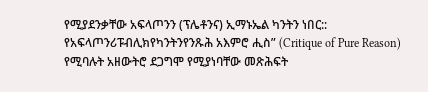የሚያደንቃቸው አፍላጦንን (ፕሌቶንና) ኢማኑኤል ካንትን ነበር:: የአፍላጦንሪፑብሊክየካንትንየንጹሕ አእምሮ ሒስ” (Critique of Pure Reason) የሚባሉት አዘውትሮ ደጋግሞ የሚያነባቸው መጽሕፍት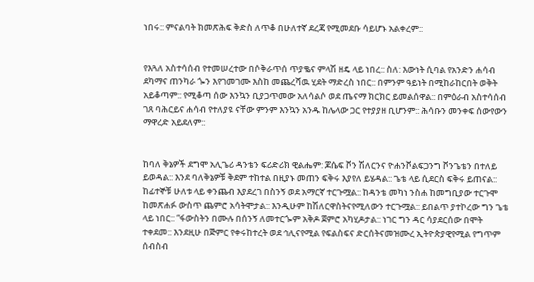ነበሩ:: ምናልባት ክመጽሕፍ ቅድስ ለጥቆ በሁለተኛ ደረጃ የሚመደቡ ሳይሆኑ አልቀረም::


የእጓለ አስተሳሰብ የተመሠረተው በሶቅራጥሰ ጥያቈና ምላሽ ዘዴ ላይ ነበረ:: ስለ: እውነት ሲባል የአንድን ሐሳብ ደካማና ጠንካራ ጐን እየገመገሙ እስከ መጨረሻዉ ሂደት ማድረስ ነበር:: በምንም ዓይነት በሚከራከርበት ወቅት አይቆጣም:: የሚቆጣ ሰው እንኳን ቢያጋጥመው አለሳልሶ ወደ ጤናማ ክርክር ይመልሰዋል:: በምዕራብ አስተሳሰብ ገጸ ባሕርይና ሐሳብ የተለያዩ ናቸው ምንም እንኳን አንዱ ከሌላው ጋር የተያያዘ ቢሆንም:: ሕሳቡን መንቀፍ ሰውየውን ማዋረድ አይደለም::


ከባለ ቅኔዎች ደግሞ አሊጌሪ ዳንቴን ፍሪድሪክ ዊልሔም: ጆሴፍ ቮን ሽለርንና ዮሐንቮልፍጋንግ ቮንጌቴን በተለይ ይወዳል:: እንደ ባለቅኔዎቹ ቅደም ተከተል በዚያኑ መጠን ፍቅሩ እያየለ ይሄዳል:: ጌቴ ላይ ሲደርስ ፍቅሩ ይጠናል:: ከፊተኞቹ ሁለቱ ላይ ቀንጨብ እያደረገ በስንኝ ወደ አማርኛ ተርጉሟል:: ከዳንቴ መካነ ንስሐ ከመግቢያው ተርጉሞ ከመጽሐፉ ውስጥ ጨምሮ አሳትሞታል:: እንዲሁም ከሽለርዋስትናየሚለውን ተርጉሟል:: ይበልጥ ያተኮረው ግን ጌቴ ላይ ነበር:: “ፋውስትን በሙሉ በሰንኝ ለመተርጐም አቅዶ ጀምሮ አካሂዶታል:: ነገር ግን ዳር ሳያደርሰው በሞት ተቀደመ:: እንደዚሁ በጅምር የቀሩከተረት ወደ ኅሊናየሚል የፍልስፍና ድርሰትናመዝሙረ ኢትዮጵያዊየሚል የግጥም ሰብስብ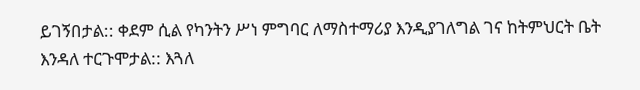ይገኝበታል:: ቀደም ሲል የካንትን ሥነ ምግባር ለማስተማሪያ እንዲያገለግል ገና ከትምህርት ቤት እንዳለ ተርጉሞታል:: እጓለ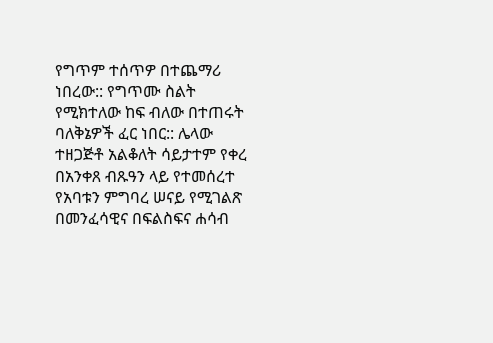የግጥም ተሰጥዎ በተጨማሪ ነበረው:: የግጥሙ ስልት የሚክተለው ከፍ ብለው በተጠሩት ባለቅኔዎች ፈር ነበር:: ሌላው ተዘጋጅቶ አልቆለት ሳይታተም የቀረ በአንቀጸ ብጹዓን ላይ የተመሰረተ የአባቱን ምግባረ ሠናይ የሚገልጽ በመንፈሳዊና በፍልስፍና ሐሳብ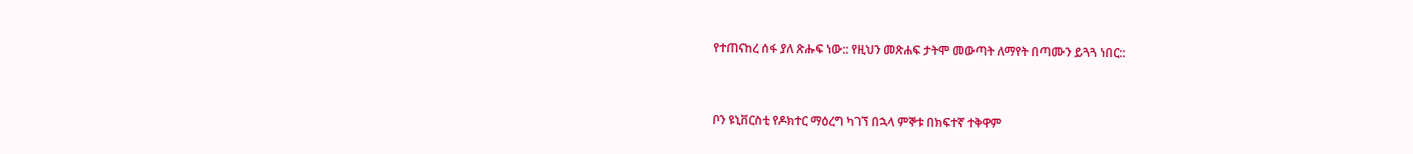የተጠናከረ ሰፋ ያለ ጽሑፍ ነው:: የዚህን መጽሐፍ ታትሞ መውጣት ለማየት በጣሙን ይጓጓ ነበር::


ቦን ዩኒቨርስቲ የዶክተር ማዕረግ ካገኘ በኋላ ምኞቱ በክፍተኛ ተቅዋም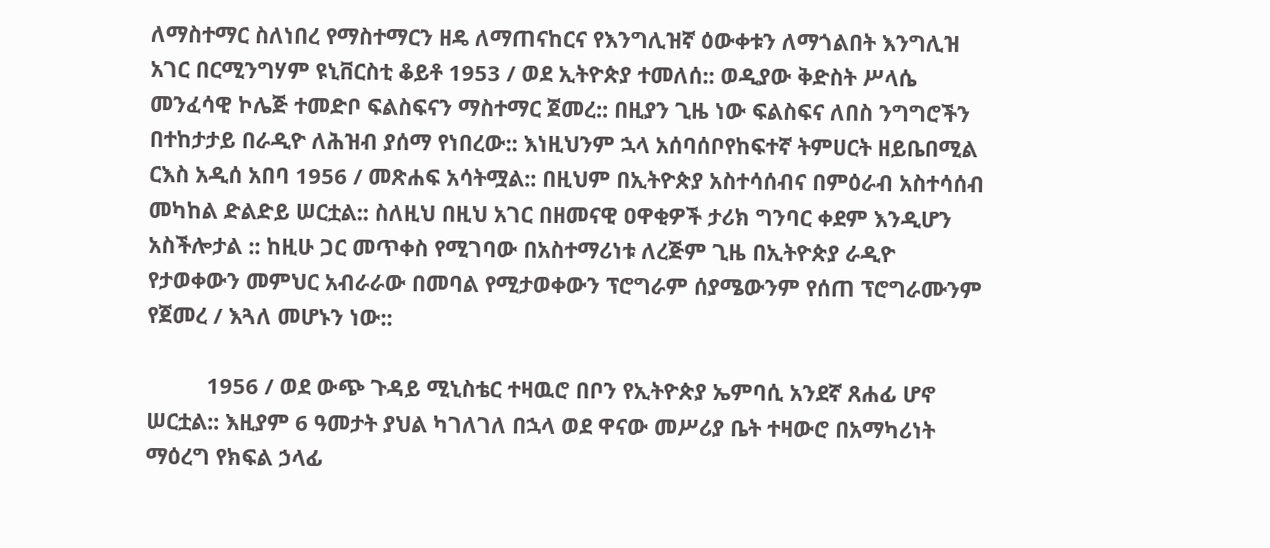ለማስተማር ስለነበረ የማስተማርን ዘዴ ለማጠናከርና የእንግሊዝኛ ዕውቀቱን ለማጎልበት እንግሊዝ አገር በርሚንግሃም ዩኒቨርስቲ ቆይቶ 1953 / ወደ ኢትዮጵያ ተመለሰ:: ወዲያው ቅድስት ሥላሴ መንፈሳዊ ኮሌጅ ተመድቦ ፍልስፍናን ማስተማር ጀመረ:: በዚያን ጊዜ ነው ፍልስፍና ለበስ ንግግሮችን በተከታታይ በራዲዮ ለሕዝብ ያሰማ የነበረው:: እነዚህንም ኋላ አሰባሰቦየከፍተኛ ትምሀርት ዘይቤበሚል ርእስ አዲሰ አበባ 1956 / መጽሐፍ አሳትሟል:: በዚህም በኢትዮጵያ አስተሳሰብና በምዕራብ አስተሳሰብ መካከል ድልድይ ሠርቷል:: ስለዚህ በዚህ አገር በዘመናዊ ዐዋቂዎች ታሪክ ግንባር ቀደም እንዲሆን አስችሎታል :: ከዚሁ ጋር መጥቀስ የሚገባው በአስተማሪነቱ ለረጅም ጊዜ በኢትዮጵያ ራዲዮ የታወቀውን መምህር አብራራው በመባል የሚታወቀውን ፕሮግራም ሰያሜውንም የሰጠ ፕሮግራሙንም የጀመረ / እጓለ መሆኑን ነው::

          1956 / ወደ ውጭ ጉዳይ ሚኒስቴር ተዛዉሮ በቦን የኢትዮጵያ ኤምባሲ አንደኛ ጸሐፊ ሆኖ ሠርቷል:: እዚያም 6 ዓመታት ያህል ካገለገለ በኋላ ወደ ዋናው መሥሪያ ቤት ተዛውሮ በአማካሪነት ማዕረግ የክፍል ኃላፊ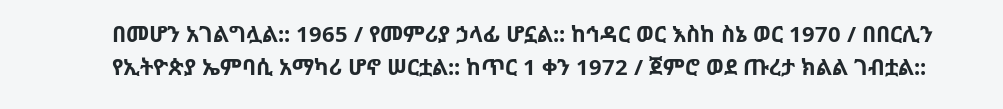በመሆን አገልግሏል:: 1965 / የመምሪያ ኃላፊ ሆኗል:: ከኅዳር ወር እስከ ስኔ ወር 1970 / በበርሊን የኢትዮጵያ ኤምባሲ አማካሪ ሆኖ ሠርቷል:: ከጥር 1 ቀን 1972 / ጀምሮ ወደ ጡረታ ክልል ገብቷል::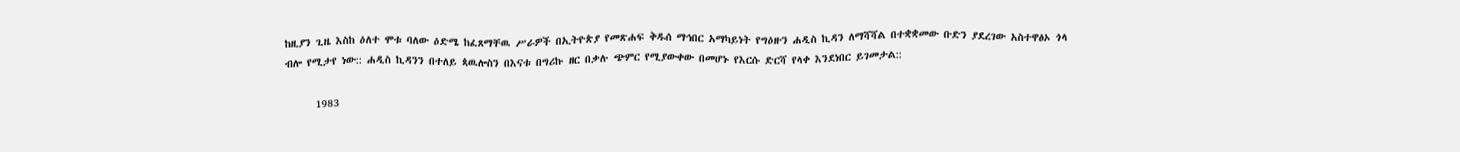ከዚያን ጊዜ እስከ ዕለተ ሞቱ ባለው ዕድሜ ከፈጸማቸዉ ሥራዎች በኢትዮጵያ የመጽሐፍ ቅዱሰ ማኅበር አማካይነት የግዕዙን ሐዲስ ኪዳን ለማሻሻል በተቋቋመው ቡድን ያደረገው አስተዋፅኦ ጎላ ብሎ የሚታየ ነው:: ሐዲስ ኪዳንን በተለይ ጳዉሎስን በእናቱ በግሪኩ ዘር በቃሉ ጭምር የሚያውቀው በመሆኑ የእርሱ ድርሻ የላቀ እንደነበር ይገመታል::

      1983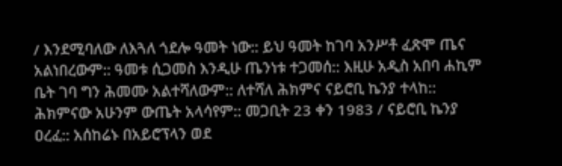/ እንደሚባለው ለእጓለ ጎደሎ ዓመት ነው:: ይህ ዓመት ከገባ አንሥቶ ፈጽሞ ጤና አልነበረውም:: ዓመቱ ሲጋመስ እንዲሁ ጤንነቱ ተጋመሰ:: እዚሁ አዲስ አበባ ሐኪም ቤት ገባ ግን ሕመሙ አልተሻለውም:: ለተሻለ ሕክምና ናይሮቢ ኬንያ ተላከ:: ሕክምናው አሁንም ውጤት አላሳየም:: መጋቢት 23 ቀን 1983 / ናይሮቢ ኬንያ ዐረፈ:: አሰከሬኑ በአይሮፕላን ወደ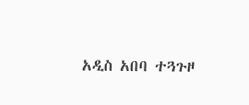አዲስ አበባ ተጓጉዞ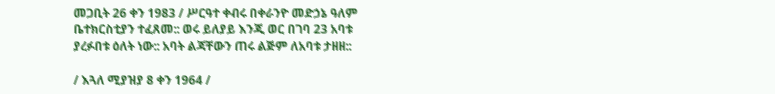መጋቢት 26 ቀን 1983 / ሥርዓተ ቀብሩ በቀራንዮ መድኃኔ ዓለም ቤተክርስቲያን ተፈጸመ:: ወሩ ይለያይ እንጂ ወር በገባ 23 አባቱ ያረፉበቱ ዕለት ነው:: አባት ልጃቸውን ጠሩ ልጅም ለአባቱ ታዘዘ::

/ እጓለ ሚያዝያ 8 ቀን 1964 /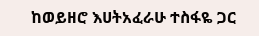ከወይዘሮ እሀትአፈራሁ ተስፋዬ ጋር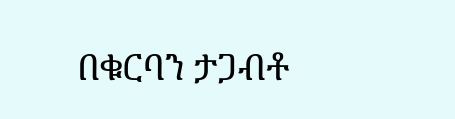በቁርባን ታጋብቶ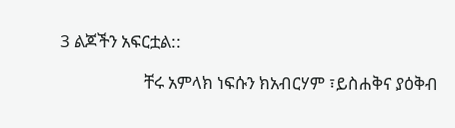3 ልጆችን አፍርቷል::

                     ቸሩ አምላክ ነፍሱን ክአብርሃም ፣ይስሐቅና ያዕቅብ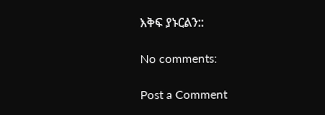እቅፍ ያኑርልን::

No comments:

Post a Comment